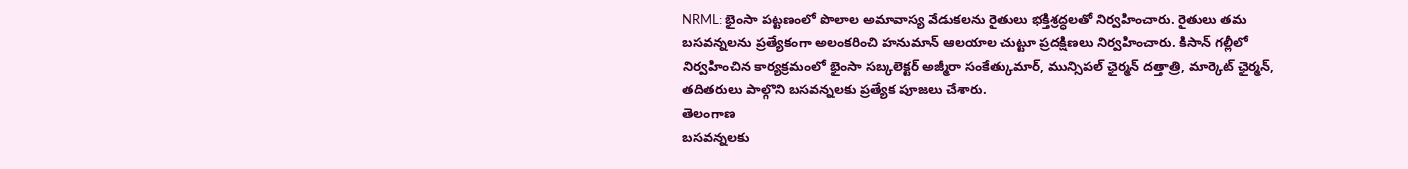NRML: భైంసా పట్టణంలో పొలాల అమావాస్య వేడుకలను రైతులు భక్తిశ్రద్ధలతో నిర్వహించారు. రైతులు తమ బసవన్నలను ప్రత్యేకంగా అలంకరించి హనుమాన్ ఆలయాల చుట్టూ ప్రదక్షిణలు నిర్వహించారు. కిసాన్ గల్లీలో నిర్వహించిన కార్యక్రమంలో భైంసా సబ్కలెక్టర్ అజ్మీరా సంకేత్కుమార్, మున్సిపల్ ఛైర్మన్ దత్తాత్రి, మార్కెట్ ఛైర్మన్, తదితరులు పాల్గొని బసవన్నలకు ప్రత్యేక పూజలు చేశారు.
తెలంగాణ
బసవన్నలకు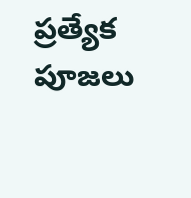ప్రత్యేక పూజలు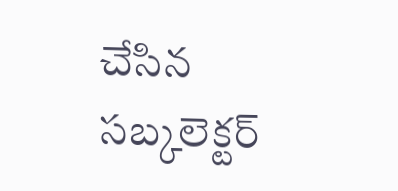చేసిన సబ్కలెక్టర్